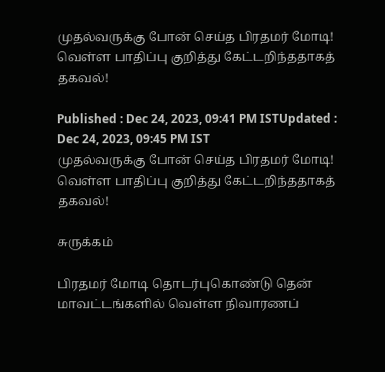முதல்வருக்கு போன் செய்த பிரதமர் மோடி! வெள்ள பாதிப்பு குறித்து கேட்டறிந்ததாகத் தகவல்!

Published : Dec 24, 2023, 09:41 PM ISTUpdated : Dec 24, 2023, 09:45 PM IST
முதல்வருக்கு போன் செய்த பிரதமர் மோடி! வெள்ள பாதிப்பு குறித்து கேட்டறிந்ததாகத் தகவல்!

சுருக்கம்

பிரதமர் மோடி தொடர்புகொண்டு தென் மாவட்டங்களில் வெள்ள நிவாரணப்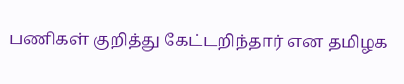பணிகள் குறித்து கேட்டறிந்தார் என தமிழக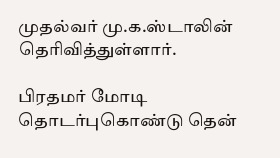முதல்வர் மு.க.ஸ்டாலின் தெரிவித்துள்ளார்.

பிரதமர் மோடி தொடர்புகொண்டு தென்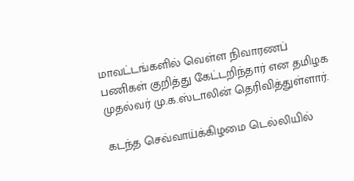மாவட்டங்களில் வெள்ள நிவாரணப் பணிகள் குறித்து கேட்டறிந்தார் என தமிழக முதல்வர் மு.க.ஸ்டாலின் தெரிவித்துள்ளார்.

கடந்த செவ்வாய்க்கிழமை டெல்லியில்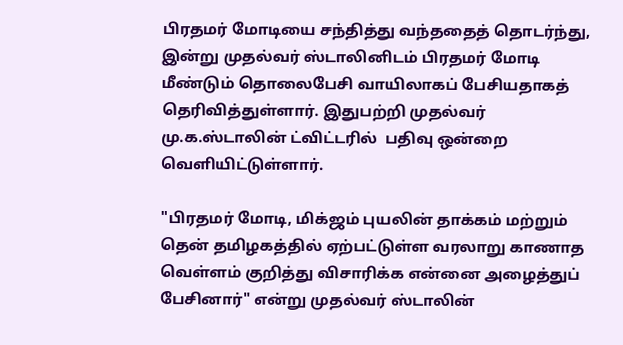பிரதமர் மோடியை சந்தித்து வந்ததைத் தொடர்ந்து, இன்று முதல்வர் ஸ்டாலினிடம் பிரதமர் மோடி மீண்டும் தொலைபேசி வாயிலாகப் பேசியதாகத் தெரிவித்துள்ளார். இதுபற்றி முதல்வர் மு.க.ஸ்டாலின் ட்விட்டரில்  பதிவு ஒன்றை வெளியிட்டுள்ளார்.

"பிரதமர் மோடி, மிக்ஜம் புயலின் தாக்கம் மற்றும் தென் தமிழகத்தில் ஏற்பட்டுள்ள வரலாறு காணாத வெள்ளம் குறித்து விசாரிக்க என்னை அழைத்துப் பேசினார்" என்று முதல்வர் ஸ்டாலின்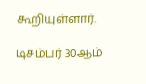கூறியுள்ளார்.

டிசம்பர் 30ஆம்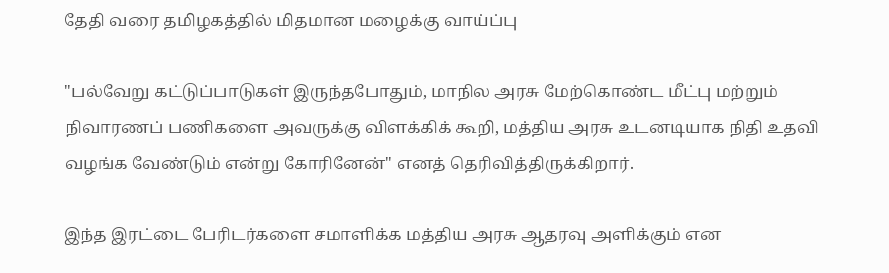தேதி வரை தமிழகத்தில் மிதமான மழைக்கு வாய்ப்பு

"பல்வேறு கட்டுப்பாடுகள் இருந்தபோதும், மாநில அரசு மேற்கொண்ட மீட்பு மற்றும் நிவாரணப் பணிகளை அவருக்கு விளக்கிக் கூறி, மத்திய அரசு உடனடியாக நிதி உதவி வழங்க வேண்டும் என்று கோரினேன்" எனத் தெரிவித்திருக்கிறார்.

இந்த இரட்டை பேரிடர்களை சமாளிக்க மத்திய அரசு ஆதரவு அளிக்கும் என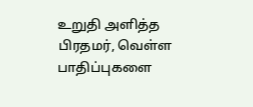உறுதி அளித்த பிரதமர், வெள்ள பாதிப்புகளை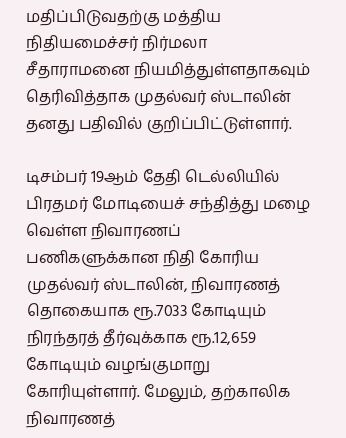மதிப்பிடுவதற்கு மத்திய நிதியமைச்சர் நிர்மலா சீதாராமனை நியமித்துள்ளதாகவும் தெரிவித்தாக முதல்வர் ஸ்டாலின் தனது பதிவில் குறிப்பிட்டுள்ளார்.

டிசம்பர் 19ஆம் தேதி டெல்லியில் பிரதமர் மோடியைச் சந்தித்து மழை வெள்ள நிவாரணப் பணிகளுக்கான நிதி கோரிய முதல்வர் ஸ்டாலின், நிவாரணத் தொகையாக ரூ.7033 கோடியும் நிரந்தரத் தீர்வுக்காக ரூ.12,659 கோடியும் வழங்குமாறு கோரியுள்ளார். மேலும், தற்காலிக நிவாரணத்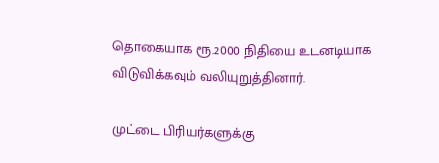தொகையாக ரூ.2000 நிதியை உடனடியாக விடுவிக்கவும் வலியுறுத்தினார்.

முட்டை பிரியர்களுக்கு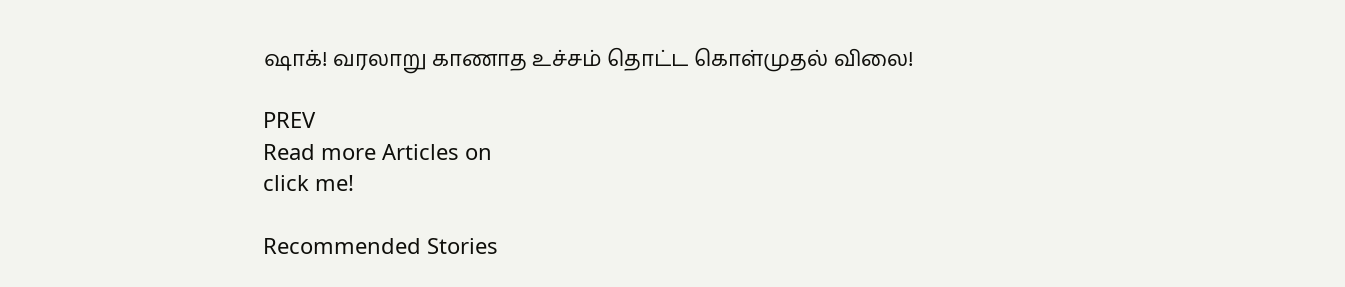ஷாக்! வரலாறு காணாத உச்சம் தொட்ட கொள்முதல் விலை!

PREV
Read more Articles on
click me!

Recommended Stories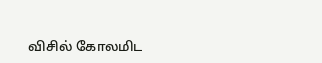விசில் கோலமிட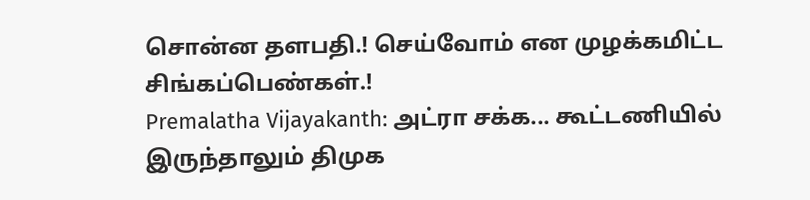சொன்ன தளபதி.! செய்வோம் என முழக்கமிட்ட சிங்கப்பெண்கள்.!
Premalatha Vijayakanth: அட்ரா சக்க... கூட்டணியில் இருந்தாலும் திமுக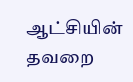ஆட்சியின் தவறை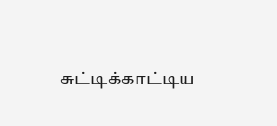சுட்டிக்காட்டிய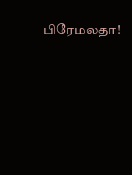பிரேமலதா!